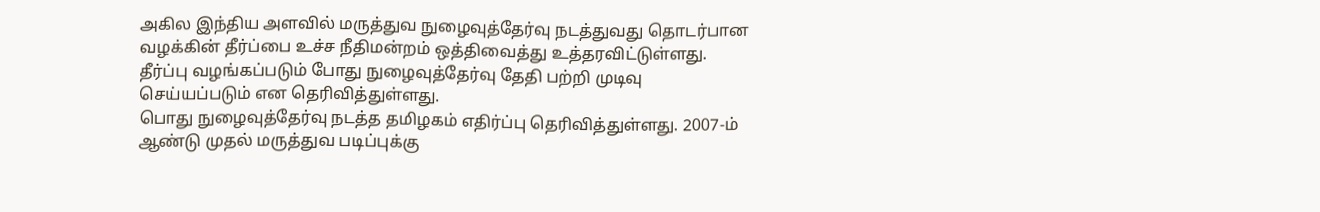அகில இந்திய அளவில் மருத்துவ நுழைவுத்தேர்வு நடத்துவது தொடர்பான வழக்கின் தீர்ப்பை உச்ச நீதிமன்றம் ஒத்திவைத்து உத்தரவிட்டுள்ளது.
தீர்ப்பு வழங்கப்படும் போது நுழைவுத்தேர்வு தேதி பற்றி முடிவு
செய்யப்படும் என தெரிவித்துள்ளது.
பொது நுழைவுத்தேர்வு நடத்த தமிழகம் எதிர்ப்பு தெரிவித்துள்ளது. 2007-ம் ஆண்டு முதல் மருத்துவ படிப்புக்கு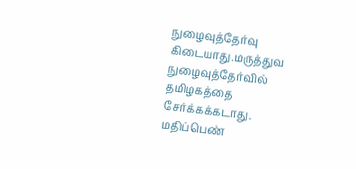நுழைவுத்தேர்வு கிடையாது.மருத்துவ நுழைவுத்தேர்வில் தமிழகத்தை சேர்க்கக்கடாது. மதிப்பெண்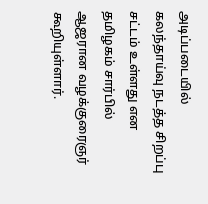அடிப்படையில் கலந்தாய்வு நடத்த சிறப்பு சட்டம் உள்ளது என தமிழகம் சார்பில் ஆஜரான வழக்குரைஞர் கூறியுள்ளார்.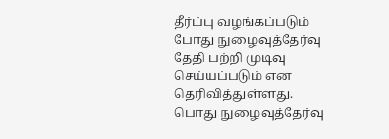தீர்ப்பு வழங்கப்படும் போது நுழைவுத்தேர்வு தேதி பற்றி முடிவு
செய்யப்படும் என தெரிவித்துள்ளது.
பொது நுழைவுத்தேர்வு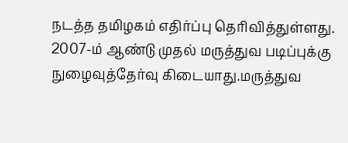நடத்த தமிழகம் எதிர்ப்பு தெரிவித்துள்ளது. 2007-ம் ஆண்டு முதல் மருத்துவ படிப்புக்கு நுழைவுத்தேர்வு கிடையாது.மருத்துவ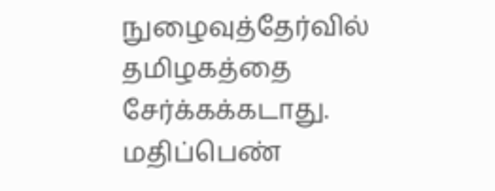நுழைவுத்தேர்வில் தமிழகத்தை சேர்க்கக்கடாது. மதிப்பெண்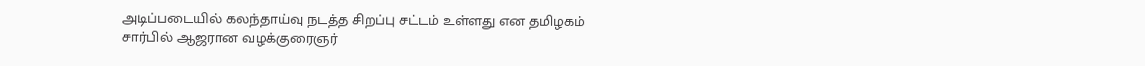அடிப்படையில் கலந்தாய்வு நடத்த சிறப்பு சட்டம் உள்ளது என தமிழகம் சார்பில் ஆஜரான வழக்குரைஞர்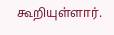கூறியுள்ளார்.